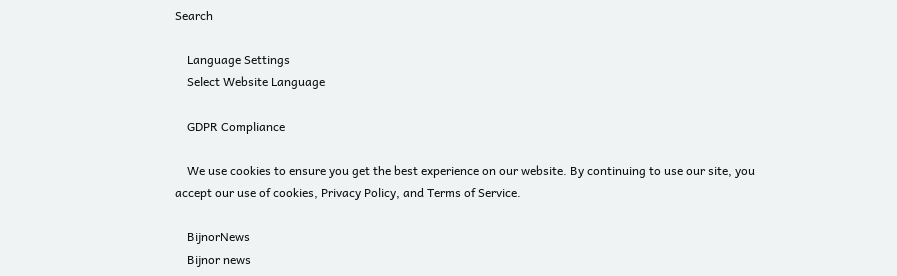Search

    Language Settings
    Select Website Language

    GDPR Compliance

    We use cookies to ensure you get the best experience on our website. By continuing to use our site, you accept our use of cookies, Privacy Policy, and Terms of Service.

    BijnorNews
    Bijnor news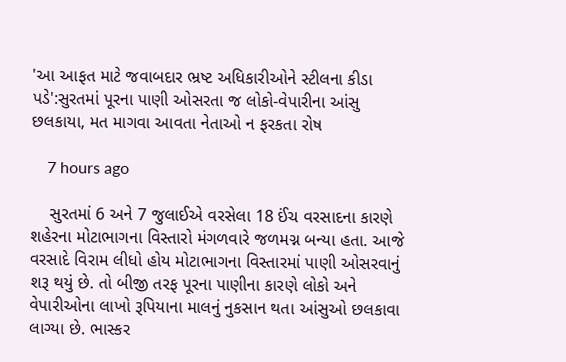'આ આફત માટે જવાબદાર ભ્રષ્ટ અધિકારીઓને સ્ટીલના કીડા પડે':સુરતમાં પૂરના પાણી ઓસરતા જ લોકો-વેપારીના આંસુ છલકાયા, મત માગવા આવતા નેતાઓ ન ફરકતા રોષ

    7 hours ago

    સુરતમાં 6 અને 7 જુલાઈએ વરસેલા 18 ઈંચ વરસાદના કારણે શહેરના મોટાભાગના વિસ્તારો મંગળવારે જળમગ્ન બન્યા હતા. આજે વરસાદે વિરામ લીધો હોય મોટાભાગના વિસ્તારમાં પાણી ઓસરવાનું શરૂ થયું છે. તો બીજી તરફ પૂરના પાણીના કારણે લોકો અને વેપારીઓના લાખો રૂપિયાના માલનું નુકસાન થતા આંસુઓ છલકાવા લાગ્યા છે. ભાસ્કર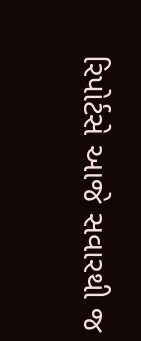રિપોર્ટસે આજે સવારથી જ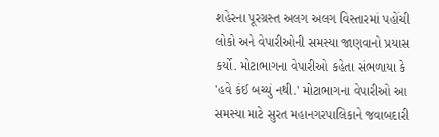શહેરના પૂરગ્રસ્ત અલગ અલગ વિસ્તારમાં પહોંચી લોકો અને વેપારીઓની સમસ્યા જાણવાનો પ્રયાસ કર્યો. મોટાભાગના વેપારીઓ કહેતા સંભળાયા કે 'હવે કંઈ બચ્યું નથી.' મોટાભાગના વેપારીઓ આ સમસ્યા માટે સુરત મહાનગરપાલિકાને જવાબદારી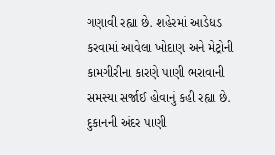ગણાવી રહ્યા છે. શહેરમાં આડેધડ કરવામાં આવેલા ખોદાણ અને મેટ્રોની કામગીરીના કારણે પાણી ભરાવાની સમસ્યા સર્જાઈ હોવાનું કહી રહ્યા છે. દુકાનની અંદર પાણી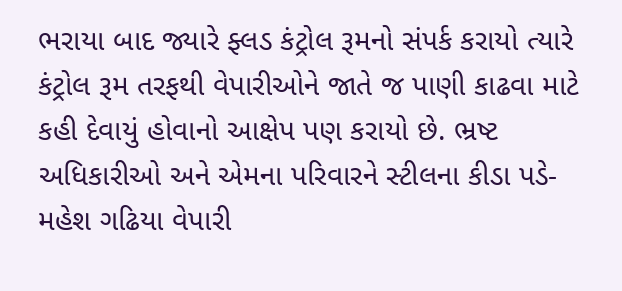ભરાયા બાદ જ્યારે ફ્લડ કંટ્રોલ રૂમનો સંપર્ક કરાયો ત્યારે કંટ્રોલ રૂમ તરફથી વેપારીઓને જાતે જ પાણી કાઢવા માટે કહી દેવાયું હોવાનો આક્ષેપ પણ કરાયો છે. ભ્રષ્ટ અધિકારીઓ અને એમના પરિવારને સ્ટીલના કીડા પડે- મહેશ ગઢિયા વેપારી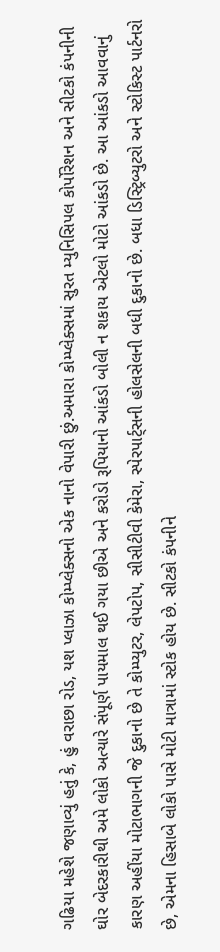ગઢિયા મહેશે જણાવ્યું હતું કે, હું વરાછા રોડ, યશ પ્લાઝા કોમ્પ્લેક્સનો એક નાનો વેપારી છું.અમારા કોમ્પ્લેક્સમાં સુરત મ્યુનિસિપલ કોર્પોરેશન અને સીટકો કંપનીની ઘોર બેદરકારીથી અમે લોકો અત્યારે સંપૂર્ણ પાયમાલ થઈ ગયા છીએ અને કરોડો રૂપિયાનો આંકડો બોલી ન શકાય એટલો મોટો આંકડો છે. આ આંકડો આવવાનું કારણ અહીંયા મોટાભાગની જે દુકાનો છે તે કોમ્પ્યુટર, લેપટોપ, સીસીટીવી કેમેરા, સ્પેરપાર્ટ્સની હોલસેલની બધી દુકાનો છે. બધા ડિસ્ટ્રિબ્યુટરો અને સ્ટોકિસ્ટ પાર્ટનરો છે, એમના હિસાબે લોકો પાસે મોટી માત્રામાં સ્ટોક હોય છે. સીટકો કંપનીને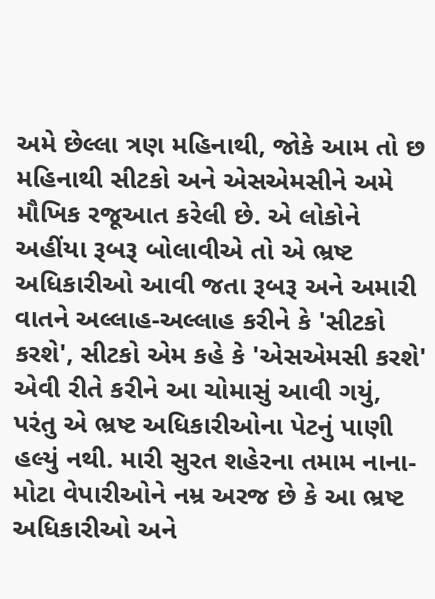અમે છેલ્લા ત્રણ મહિનાથી, જોકે આમ તો છ મહિનાથી સીટકો અને એસએમસીને અમે મૌખિક રજૂઆત કરેલી છે. એ લોકોને અહીંયા રૂબરૂ બોલાવીએ તો એ ભ્રષ્ટ અધિકારીઓ આવી જતા રૂબરૂ અને અમારી વાતને અલ્લાહ-અલ્લાહ કરીને કે 'સીટકો કરશે', સીટકો એમ કહે કે 'એસએમસી કરશે' એવી રીતે કરીને આ ચોમાસું આવી ગયું, પરંતુ એ ભ્રષ્ટ અધિકારીઓના પેટનું પાણી હલ્યું નથી. મારી સુરત શહેરના તમામ નાના-મોટા વેપારીઓને નમ્ર અરજ છે કે આ ભ્રષ્ટ અધિકારીઓ અને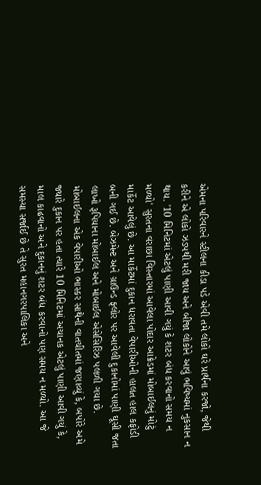એમના પરિવારને સ્ટીલના કીડા પડે એવી તમે લોકો ઘરે પ્રાર્થના કરજો, જેથી કરીને એ લોકો ઝડપથી મરી જાય અને બીજા લોકોને આવું ભવિષ્યમાં નુકસાન ન થાય. '10 મિનિટમાં એટલું પાણી આવી ગયું કે શટર બંધ કરવાનો સમય ન મળ્યો' સુરતના વરાછા વિસ્તારમાં આવેલા પોદાર આક્રેડમાં મોબાઈલનું મોટું માર્કેટ આવેલું છે. આ માર્કેટમાં દુકાન ધરાવતા વેપારીઓની હાલત હાલ કફોડી બની ગઈ છે. બેઝમેન્ટ અને ગ્રાઉન્ડ ફ્લોર પર આવેલી દુકાનોમાં પાણી ઘૂસી જતા લાખો રૂપિયાના મોબાઈલ અને મોબાઈલ એસેસિરિઝ પલળી ગયા છે. મોબાઈલના એક વેપારીઓ ભાસ્કર સાથેની વાતચીતમાં જણાવ્યું કે, બપોરે અમે જ્યારે દુકાન પર હતા ત્યારે 10 મિનિટમાં અચાનક એટલું પાણી આવી ગયું કે, માલ કાઢવાનો અને દુકાનનું શટર બંધ કરવાનો પણ સમય ન મળ્યો. આ જે સમસ્યા સર્જાઈ છે તે સુરત મહાનગરપાલિકા અને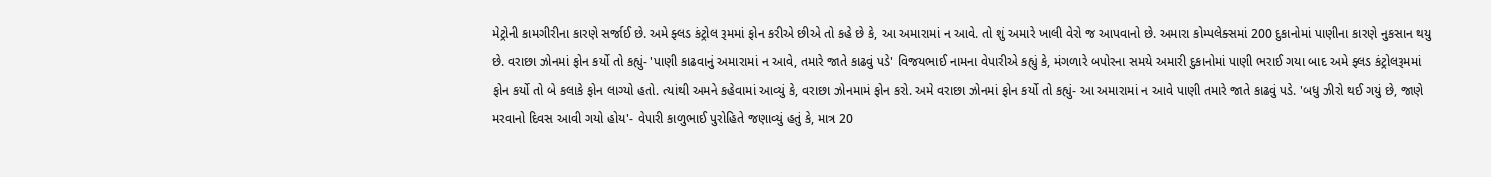મેટ્રોની કામગીરીના કારણે સર્જાઈ છે. અમે ફ્લડ કંટ્રોલ રૂમમાં ફોન કરીએ છીએ તો કહે છે કે, આ અમારામાં ન આવે. તો શું અમારે ખાલી વેરો જ આપવાનો છે. અમારા કોમ્પલેક્સમાં 200 દુકાનોમાં પાણીના કારણે નુકસાન થયુ છે. વરાછા ઝોનમાં ફોન કર્યો તો કહ્યું- 'પાણી કાઢવાનું અમારામાં ન આવે, તમારે જાતે કાઢવું પડે' વિજયભાઈ નામના વેપારીએ કહ્યું કે, મંગળારે બપોરના સમયે અમારી દુકાનોમાં પાણી ભરાઈ ગયા બાદ અમે ફ્લડ કંટ્રોલરૂમમાં ફોન કર્યો તો બે કલાકે ફોન લાગ્યો હતો. ત્યાંથી અમને કહેવામાં આવ્યું કે, વરાછા ઝોનમામં ફોન કરો. અમે વરાછા ઝોનમાં ફોન કર્યો તો કહ્યું- આ અમારામાં ન આવે પાણી તમારે જાતે કાઢવું પડે. 'બધુ ઝીરો થઈ ગયું છે, જાણે મરવાનો દિવસ આવી ગયો હોય'- વેપારી કાળુભાઈ પુરોહિતે જણાવ્યું હતું કે, માત્ર 20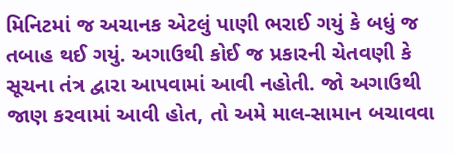મિનિટમાં જ અચાનક એટલું પાણી ભરાઈ ગયું કે બધું જ તબાહ થઈ ગયું. અગાઉથી કોઈ જ પ્રકારની ચેતવણી કે સૂચના તંત્ર દ્વારા આપવામાં આવી નહોતી. જો અગાઉથી જાણ કરવામાં આવી હોત, તો અમે માલ-સામાન બચાવવા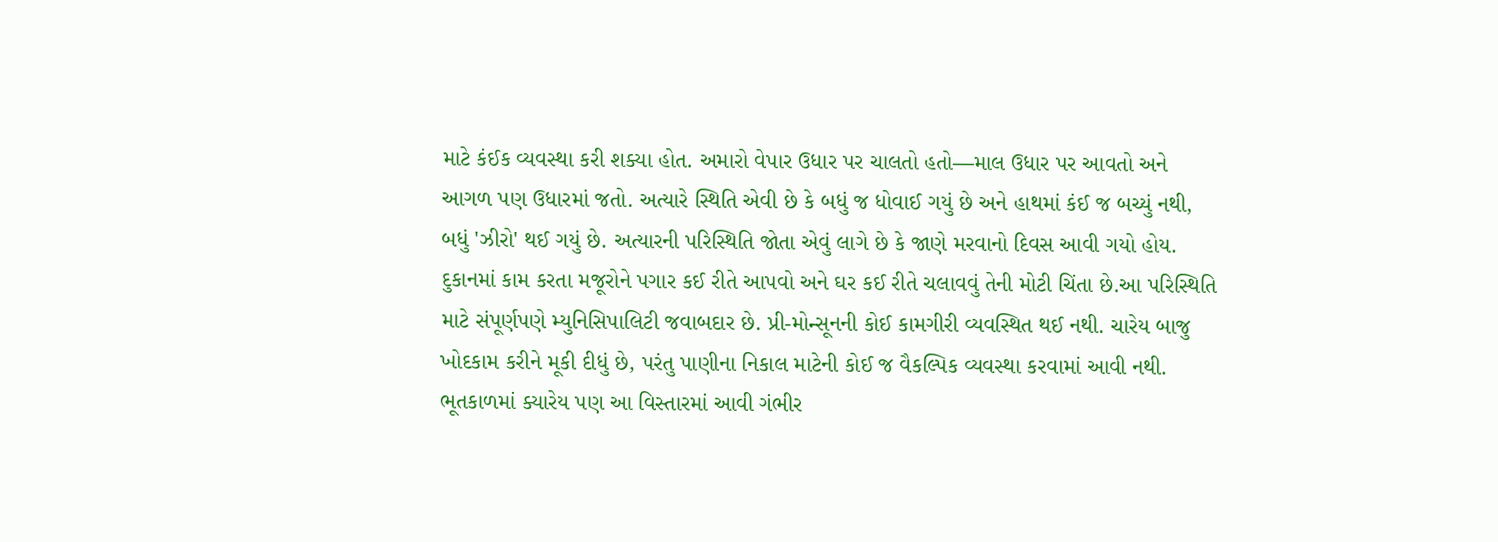માટે કંઈક વ્યવસ્થા કરી શક્યા હોત. અમારો વેપાર ઉધાર પર ચાલતો હતો—માલ ઉધાર પર આવતો અને આગળ પણ ઉધારમાં જતો. અત્યારે સ્થિતિ એવી છે કે બધું જ ધોવાઈ ગયું છે અને હાથમાં કંઈ જ બચ્યું નથી, બધું 'ઝીરો' થઈ ગયું છે. અત્યારની પરિસ્થિતિ જોતા એવું લાગે છે કે જાણે મરવાનો દિવસ આવી ગયો હોય. દુકાનમાં કામ કરતા મજૂરોને પગાર કઈ રીતે આપવો અને ઘર કઈ રીતે ચલાવવું તેની મોટી ચિંતા છે.આ પરિસ્થિતિ માટે સંપૂર્ણપણે મ્યુનિસિપાલિટી જવાબદાર છે. પ્રી-મોન્સૂનની કોઈ કામગીરી વ્યવસ્થિત થઈ નથી. ચારેય બાજુ ખોદકામ કરીને મૂકી દીધું છે, પરંતુ પાણીના નિકાલ માટેની કોઈ જ વૈકલ્પિક વ્યવસ્થા કરવામાં આવી નથી. ભૂતકાળમાં ક્યારેય પણ આ વિસ્તારમાં આવી ગંભીર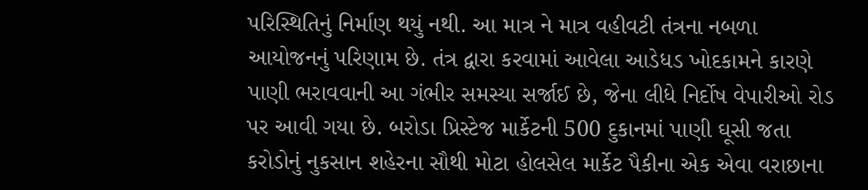પરિસ્થિતિનું નિર્માણ થયું નથી. આ માત્ર ને માત્ર વહીવટી તંત્રના નબળા આયોજનનું પરિણામ છે. તંત્ર દ્વારા કરવામાં આવેલા આડેધડ ખોદકામને કારણે પાણી ભરાવવાની આ ગંભીર સમસ્યા સર્જાઈ છે, જેના લીધે નિર્દોષ વેપારીઓ રોડ પર આવી ગયા છે. બરોડા પ્રિસ્ટેજ માર્કેટની 500 દુકાનમાં પાણી ઘૂસી જતા કરોડોનું નુકસાન શહેરના સૌથી મોટા હોલસેલ માર્કેટ પૈકીના એક એવા વરાછાના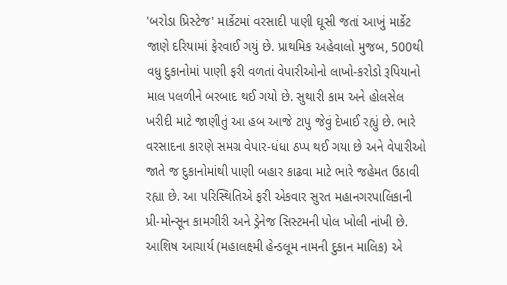'બરોડા પ્રિસ્ટેજ' માર્કેટમાં વરસાદી પાણી ઘૂસી જતાં આખું માર્કેટ જાણે દરિયામાં ફેરવાઈ ગયું છે. પ્રાથમિક અહેવાલો મુજબ, 500થી વધુ દુકાનોમાં પાણી ફરી વળતાં વેપારીઓનો લાખો-કરોડો રૂપિયાનો માલ પલળીને બરબાદ થઈ ગયો છે. સુથારી કામ અને હોલસેલ ખરીદી માટે જાણીતું આ હબ આજે ટાપુ જેવું દેખાઈ રહ્યું છે. ભારે વરસાદના કારણે સમગ્ર વેપાર-ધંધા ઠપ્પ થઈ ગયા છે અને વેપારીઓ જાતે જ દુકાનોમાંથી પાણી બહાર કાઢવા માટે ભારે જહેમત ઉઠાવી રહ્યા છે. આ પરિસ્થિતિએ ફરી એકવાર સુરત મહાનગરપાલિકાની પ્રી-મોન્સૂન કામગીરી અને ડ્રેનેજ સિસ્ટમની પોલ ખોલી નાંખી છે. આશિષ આચાર્ય (મહાલક્ષ્મી હેન્ડલૂમ નામની દુકાન માલિક) એ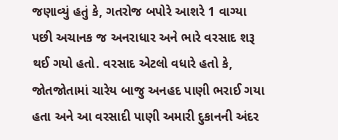જણાવ્યું હતું કે, ગતરોજ બપોરે આશરે 1 વાગ્યા પછી અચાનક જ અનરાધાર અને ભારે વરસાદ શરૂ થઈ ગયો હતો. વરસાદ એટલો વધારે હતો કે, જોતજોતામાં ચારેય બાજુ અનહદ પાણી ભરાઈ ગયા હતા અને આ વરસાદી પાણી અમારી દુકાનની અંદર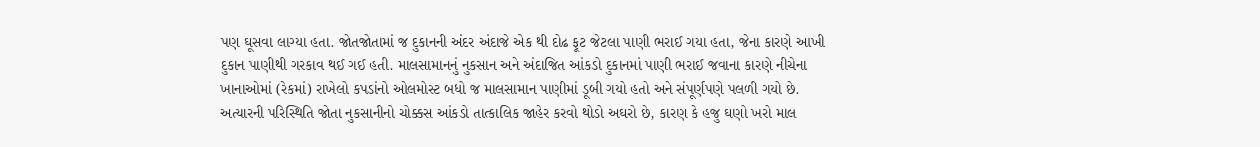પણ ઘૂસવા લાગ્યા હતા. જોતજોતામાં જ દુકાનની અંદર અંદાજે એક થી દોઢ ફૂટ જેટલા પાણી ભરાઈ ગયા હતા, જેના કારણે આખી દુકાન પાણીથી ગરકાવ થઈ ગઈ હતી. માલસામાનનું નુકસાન અને અંદાજિત આંકડો દુકાનમાં પાણી ભરાઈ જવાના કારણે નીચેના ખાનાઓમાં (રેકમાં) રાખેલો કપડાંનો ઓલમોસ્ટ બધો જ માલસામાન પાણીમાં ડૂબી ગયો હતો અને સંપૂર્ણપણે પલળી ગયો છે. અત્યારની પરિસ્થિતિ જોતા નુકસાનીનો ચોક્કસ આંકડો તાત્કાલિક જાહેર કરવો થોડો અઘરો છે, કારણ કે હજુ ઘણો ખરો માલ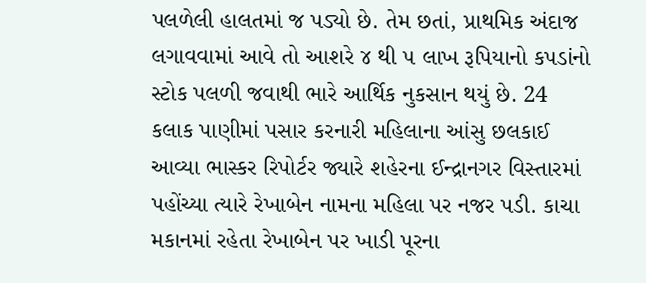પલળેલી હાલતમાં જ પડ્યો છે. તેમ છતાં, પ્રાથમિક અંદાજ લગાવવામાં આવે તો આશરે ૪ થી ૫ લાખ રૂપિયાનો કપડાંનો સ્ટોક પલળી જવાથી ભારે આર્થિક નુકસાન થયું છે. 24 કલાક પાણીમાં પસાર કરનારી મહિલાના આંસુ છલકાઈ આવ્યા ભાસ્કર રિપોર્ટર જ્યારે શહેરના ઈન્દ્રાનગર વિસ્તારમાં પહોંચ્યા ત્યારે રેખાબેન નામના મહિલા પર નજર પડી. કાચા મકાનમાં રહેતા રેખાબેન પર ખાડી પૂરના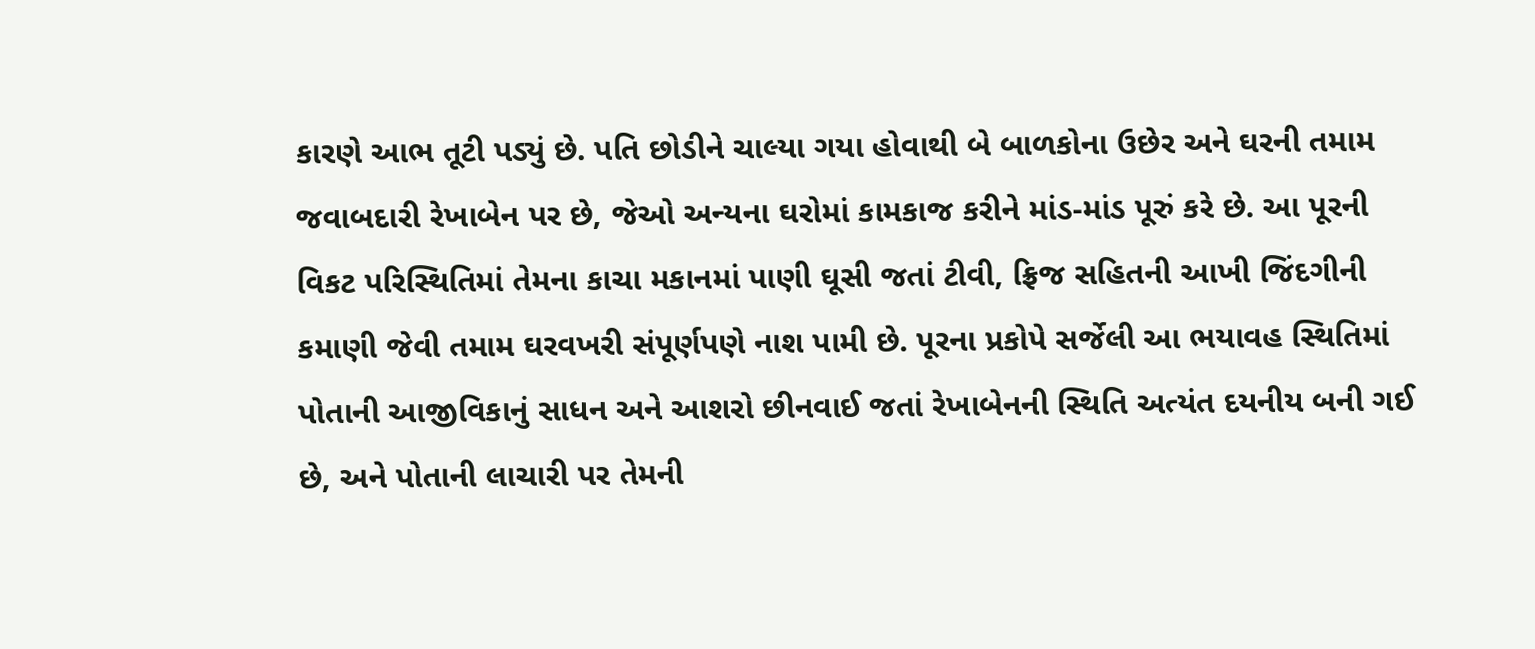કારણે આભ તૂટી પડ્યું છે. પતિ છોડીને ચાલ્યા ગયા હોવાથી બે બાળકોના ઉછેર અને ઘરની તમામ જવાબદારી રેખાબેન પર છે, જેઓ અન્યના ઘરોમાં કામકાજ કરીને માંડ-માંડ પૂરું કરે છે. આ પૂરની વિકટ પરિસ્થિતિમાં તેમના કાચા મકાનમાં પાણી ઘૂસી જતાં ટીવી, ફ્રિજ સહિતની આખી જિંદગીની કમાણી જેવી તમામ ઘરવખરી સંપૂર્ણપણે નાશ પામી છે. પૂરના પ્રકોપે સર્જેલી આ ભયાવહ સ્થિતિમાં પોતાની આજીવિકાનું સાધન અને આશરો છીનવાઈ જતાં રેખાબેનની સ્થિતિ અત્યંત દયનીય બની ગઈ છે, અને પોતાની લાચારી પર તેમની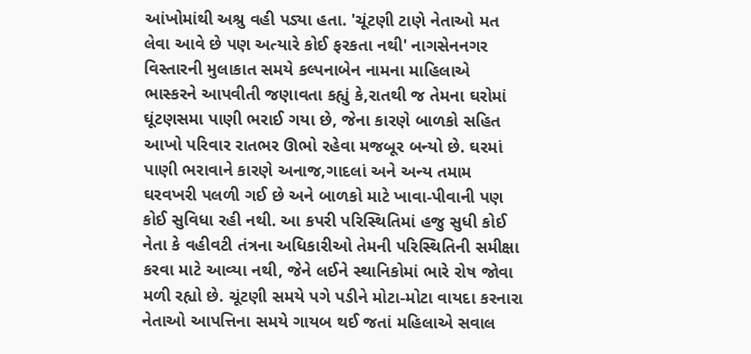આંખોમાંથી અશ્રુ વહી પડ્યા હતા. 'ચૂંટણી ટાણે નેતાઓ મત લેવા આવે છે પણ અત્યારે કોઈ ફરકતા નથી' નાગસેનનગર વિસ્તારની મુલાકાત સમયે કલ્પનાબેન નામના માહિલાએ ભાસ્કરને આપવીતી જણાવતા કહ્યું કે,રાતથી જ તેમના ઘરોમાં ઘૂંટણસમા પાણી ભરાઈ ગયા છે, જેના કારણે બાળકો સહિત આખો પરિવાર રાતભર ઊભો રહેવા મજબૂર બન્યો છે. ઘરમાં પાણી ભરાવાને કારણે અનાજ,ગાદલાં અને અન્ય તમામ ઘરવખરી પલળી ગઈ છે અને બાળકો માટે ખાવા-પીવાની પણ કોઈ સુવિધા રહી નથી. આ કપરી પરિસ્થિતિમાં હજુ સુધી કોઈ નેતા કે વહીવટી તંત્રના અધિકારીઓ તેમની પરિસ્થિતિની સમીક્ષા કરવા માટે આવ્યા નથી, જેને લઈને સ્થાનિકોમાં ભારે રોષ જોવા મળી રહ્યો છે. ચૂંટણી સમયે પગે પડીને મોટા-મોટા વાયદા કરનારા નેતાઓ આપત્તિના સમયે ગાયબ થઈ જતાં મહિલાએ સવાલ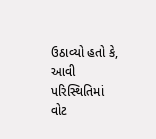ઉઠાવ્યો હતો કે, આવી પરિસ્થિતિમાં વોટ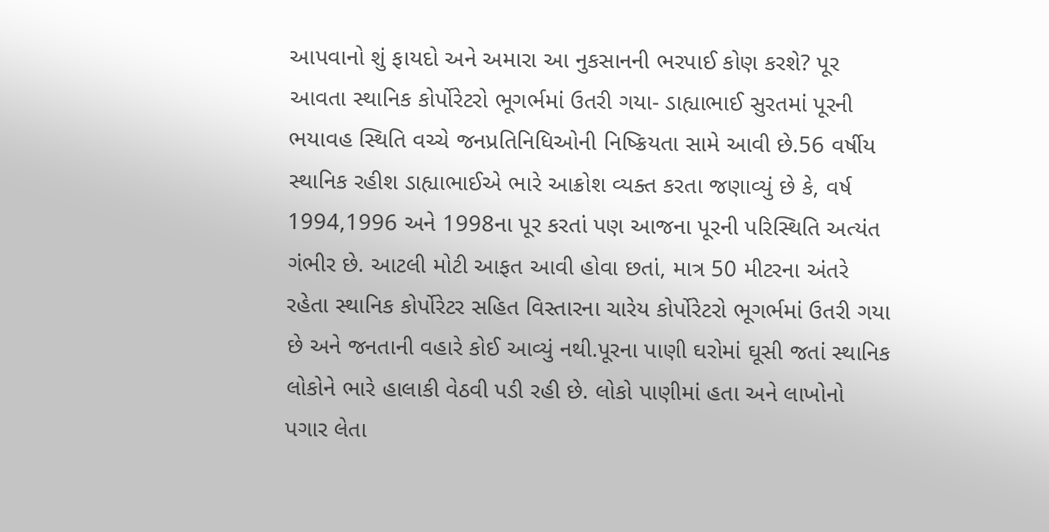આપવાનો શું ફાયદો અને અમારા આ નુકસાનની ભરપાઈ કોણ કરશે? પૂર આવતા સ્થાનિક કોર્પોરેટરો ભૂગર્ભમાં ઉતરી ગયા- ડાહ્યાભાઈ સુરતમાં પૂરની ભયાવહ સ્થિતિ વચ્ચે જનપ્રતિનિધિઓની નિષ્ક્રિયતા સામે આવી છે.56 વર્ષીય સ્થાનિક રહીશ ડાહ્યાભાઈએ ભારે આક્રોશ વ્યક્ત કરતા જણાવ્યું છે કે, વર્ષ 1994,1996 અને 1998ના પૂર કરતાં પણ આજના પૂરની પરિસ્થિતિ અત્યંત ગંભીર છે. આટલી મોટી આફત આવી હોવા છતાં, માત્ર 50 મીટરના અંતરે રહેતા સ્થાનિક કોર્પોરેટર સહિત વિસ્તારના ચારેય કોર્પોરેટરો ભૂગર્ભમાં ઉતરી ગયા છે અને જનતાની વહારે કોઈ આવ્યું નથી.પૂરના પાણી ઘરોમાં ઘૂસી જતાં સ્થાનિક લોકોને ભારે હાલાકી વેઠવી પડી રહી છે. લોકો પાણીમાં હતા અને લાખોનો પગાર લેતા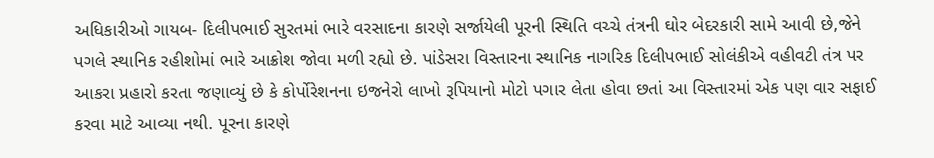અધિકારીઓ ગાયબ- દિલીપભાઈ સુરતમાં ભારે વરસાદના કારણે સર્જાયેલી પૂરની સ્થિતિ વચ્ચે તંત્રની ઘોર બેદરકારી સામે આવી છે,જેને પગલે સ્થાનિક રહીશોમાં ભારે આક્રોશ જોવા મળી રહ્યો છે. પાંડેસરા વિસ્તારના સ્થાનિક નાગરિક દિલીપભાઈ સોલંકીએ વહીવટી તંત્ર પર આકરા પ્રહારો કરતા જણાવ્યું છે કે કોર્પોરેશનના ઇજનેરો લાખો રૂપિયાનો મોટો પગાર લેતા હોવા છતાં આ વિસ્તારમાં એક પણ વાર સફાઈ કરવા માટે આવ્યા નથી. પૂરના કારણે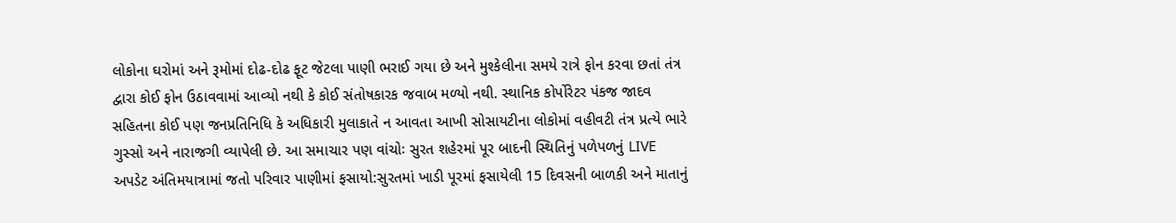લોકોના ઘરોમાં અને રૂમોમાં દોઢ-દોઢ ફૂટ જેટલા પાણી ભરાઈ ગયા છે અને મુશ્કેલીના સમયે રાત્રે ફોન કરવા છતાં તંત્ર દ્વારા કોઈ ફોન ઉઠાવવામાં આવ્યો નથી કે કોઈ સંતોષકારક જવાબ મળ્યો નથી. સ્થાનિક કોર્પોરેટર પંકજ જાદવ સહિતના કોઈ પણ જનપ્રતિનિધિ કે અધિકારી મુલાકાતે ન આવતા આખી સોસાયટીના લોકોમાં વહીવટી તંત્ર પ્રત્યે ભારે ગુસ્સો અને નારાજગી વ્યાપેલી છે. આ સમાચાર પણ વાંચોઃ સુરત શહેરમાં પૂર બાદની સ્થિતિનું પળેપળનું LIVE અપડેટ અંતિમયાત્રામાં જતો પરિવાર પાણીમાં ફસાયો:સુરતમાં ખાડી પૂરમાં ફસાયેલી 15 દિવસની બાળકી અને માતાનું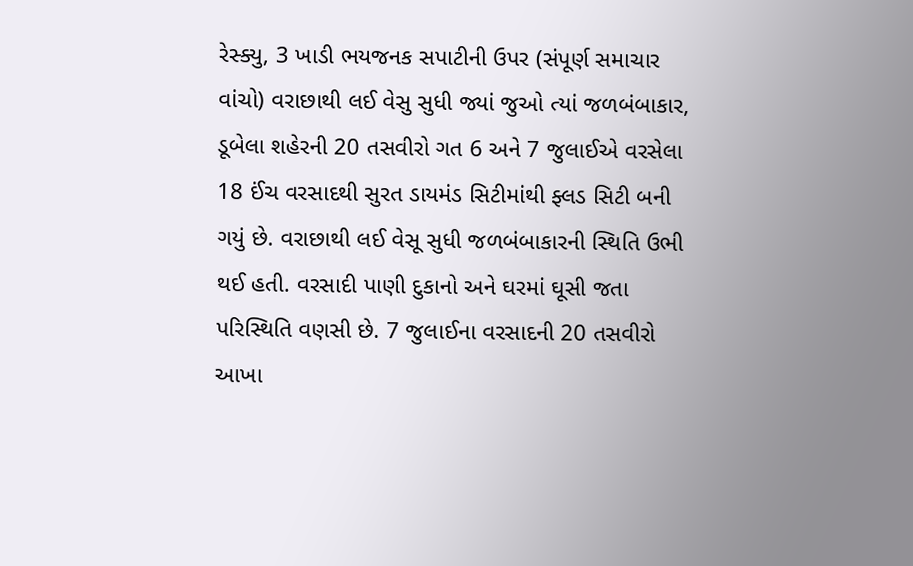રેસ્ક્યુ, 3 ખાડી ભયજનક સપાટીની ઉપર (સંપૂર્ણ સમાચાર વાંચો) વરાછાથી લઈ વેસુ સુધી જ્યાં જુઓ ત્યાં જળબંબાકાર, ડૂબેલા શહેરની 20 તસવીરો ગત 6 અને 7 જુલાઈએ વરસેલા 18 ઈંચ વરસાદથી સુરત ડાયમંડ સિટીમાંથી ફ્લડ સિટી બની ગયું છે. વરાછાથી લઈ વેસૂ સુધી જળબંબાકારની સ્થિતિ ઉભી થઈ હતી. વરસાદી પાણી દુકાનો અને ઘરમાં ઘૂસી જતા પરિસ્થિતિ વણસી છે. 7 જુલાઈના વરસાદની 20 તસવીરો આખા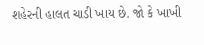શહેરની હાલત ચાડી ખાય છે. જો કે ખાખી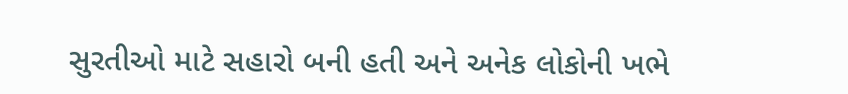સુરતીઓ માટે સહારો બની હતી અને અનેક લોકોની ખભે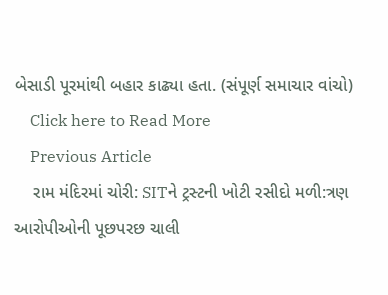બેસાડી પૂરમાંથી બહાર કાઢ્યા હતા. (સંપૂર્ણ સમાચાર વાંચો)
    Click here to Read More
    Previous Article
    રામ મંદિરમાં ચોરી: SITને ટ્રસ્ટની ખોટી રસીદો મળી:ત્રણ આરોપીઓની પૂછપરછ ચાલી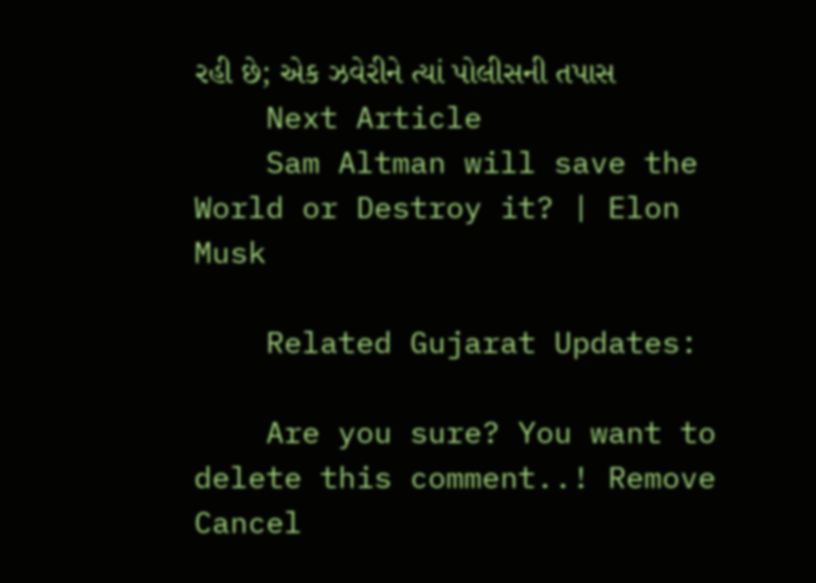રહી છે; એક ઝવેરીને ત્યાં પોલીસની તપાસ
    Next Article
    Sam Altman will save the World or Destroy it? | Elon Musk

    Related Gujarat Updates:

    Are you sure? You want to delete this comment..! Remove Cancel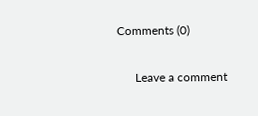Comments (0)

      Leave a comment